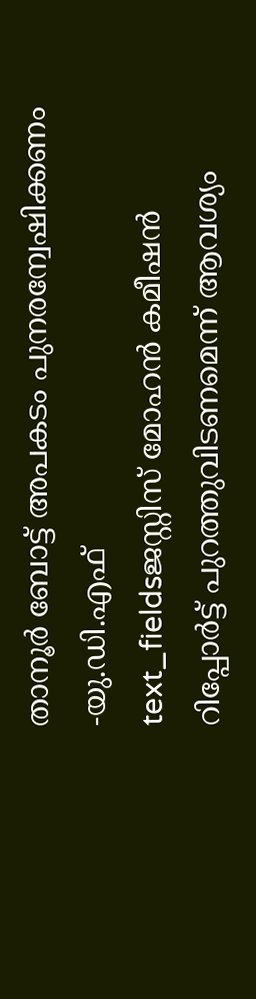താനൂർ ബോട്ട് അപകടം പുനരന്വേഷിക്കണം -യു.ഡി.എഫ്
text_fieldsജസ്റ്റിസ് മോഹൻ കമീഷൻ റിപ്പോർട്ട് പുറത്തുവിടണമെന്ന് ആവശ്യം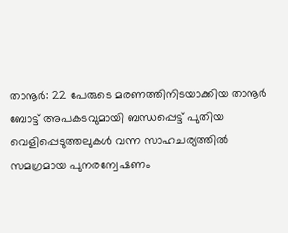താനൂർ: 22 പേരുടെ മരണത്തിനിടയാക്കിയ താനൂർ ബോട്ട് അപകടവുമായി ബന്ധപ്പെട്ട് പുതിയ വെളിപ്പെടുത്തലുകൾ വന്ന സാഹചര്യത്തിൽ സമഗ്രമായ പുനരന്വേഷണം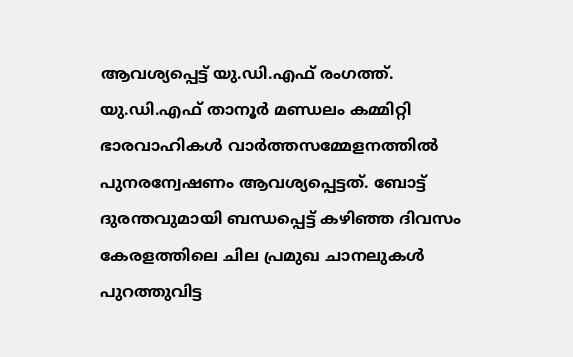ആവശ്യപ്പെട്ട് യു.ഡി.എഫ് രംഗത്ത്.
യു.ഡി.എഫ് താനൂർ മണ്ഡലം കമ്മിറ്റി ഭാരവാഹികൾ വാർത്തസമ്മേളനത്തിൽ പുനരന്വേഷണം ആവശ്യപ്പെട്ടത്. ബോട്ട് ദുരന്തവുമായി ബന്ധപ്പെട്ട് കഴിഞ്ഞ ദിവസം കേരളത്തിലെ ചില പ്രമുഖ ചാനലുകൾ പുറത്തുവിട്ട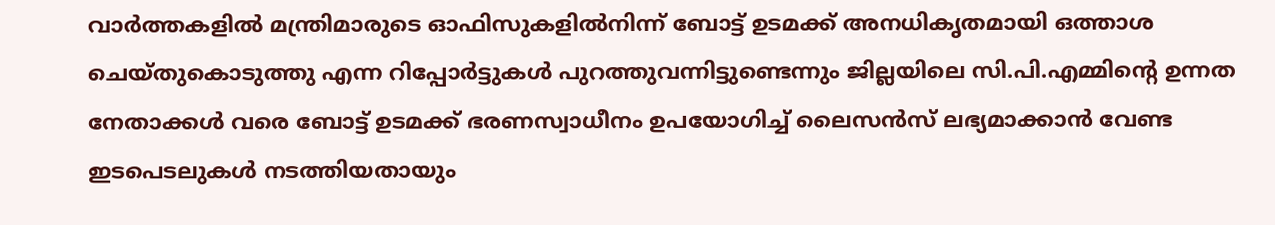വാർത്തകളിൽ മന്ത്രിമാരുടെ ഓഫിസുകളിൽനിന്ന് ബോട്ട് ഉടമക്ക് അനധികൃതമായി ഒത്താശ ചെയ്തുകൊടുത്തു എന്ന റിപ്പോർട്ടുകൾ പുറത്തുവന്നിട്ടുണ്ടെന്നും ജില്ലയിലെ സി.പി.എമ്മിന്റെ ഉന്നത നേതാക്കൾ വരെ ബോട്ട് ഉടമക്ക് ഭരണസ്വാധീനം ഉപയോഗിച്ച് ലൈസൻസ് ലഭ്യമാക്കാൻ വേണ്ട ഇടപെടലുകൾ നടത്തിയതായും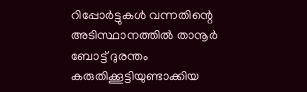റിപ്പോർട്ടുകൾ വന്നതിന്റെ അടിസ്ഥാനത്തിൽ താനൂർ ബോട്ട് ദുരന്തം കരുതിക്കൂട്ടിയുണ്ടാക്കിയ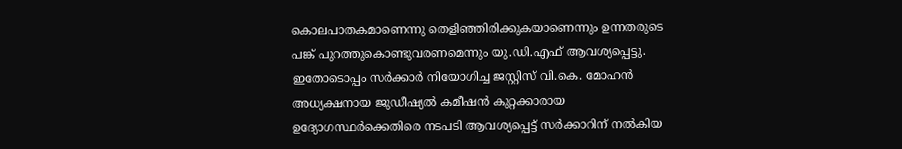കൊലപാതകമാണെന്നു തെളിഞ്ഞിരിക്കുകയാണെന്നും ഉന്നതരുടെ പങ്ക് പുറത്തുകൊണ്ടുവരണമെന്നും യു.ഡി.എഫ് ആവശ്യപ്പെട്ടു.
ഇതോടൊപ്പം സർക്കാർ നിയോഗിച്ച ജസ്റ്റിസ് വി.കെ. മോഹൻ അധ്യക്ഷനായ ജുഡീഷ്യൽ കമീഷൻ കുറ്റക്കാരായ ഉദ്യോഗസ്ഥർക്കെതിരെ നടപടി ആവശ്യപ്പെട്ട് സർക്കാറിന് നൽകിയ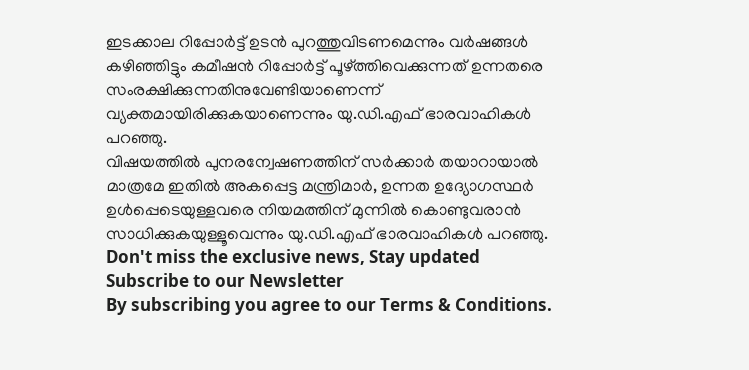ഇടക്കാല റിപ്പോർട്ട് ഉടൻ പുറത്തുവിടണമെന്നും വർഷങ്ങൾ കഴിഞ്ഞിട്ടും കമീഷൻ റിപ്പോർട്ട് പൂഴ്ത്തിവെക്കുന്നത് ഉന്നതരെ സംരക്ഷിക്കുന്നതിനുവേണ്ടിയാണെന്ന് വ്യക്തമായിരിക്കുകയാണെന്നും യു.ഡി.എഫ് ഭാരവാഹികൾ പറഞ്ഞു.
വിഷയത്തിൽ പുനരന്വേഷണത്തിന് സർക്കാർ തയാറായാൽ മാത്രമേ ഇതിൽ അകപ്പെട്ട മന്ത്രിമാർ, ഉന്നത ഉദ്യോഗസ്ഥർ ഉൾപ്പെടെയുള്ളവരെ നിയമത്തിന് മുന്നിൽ കൊണ്ടുവരാൻ സാധിക്കുകയുള്ളൂവെന്നും യു.ഡി.എഫ് ഭാരവാഹികൾ പറഞ്ഞു.
Don't miss the exclusive news, Stay updated
Subscribe to our Newsletter
By subscribing you agree to our Terms & Conditions.